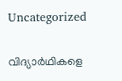Uncategorized

വിദ്യാർഥികളെ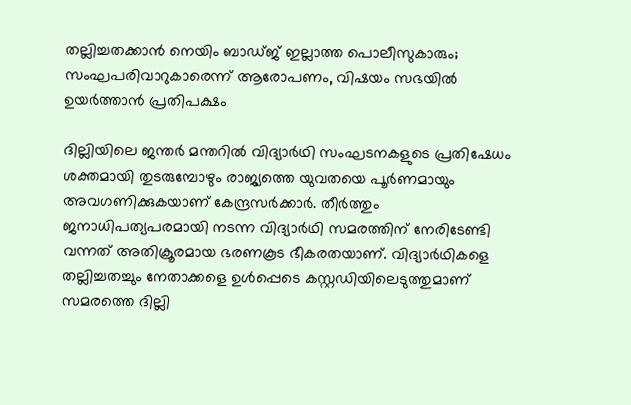തല്ലിച്ചതക്കാൻ നെയിം ബാഡ്ജ് ഇല്ലാത്ത പൊലീസുകാരും; സംഘപരിവാറുകാരെന്ന് ആരോപണം, വിഷയം സഭയിൽ ഉയർത്താൻ പ്രതിപക്ഷം

ദില്ലിയിലെ ജന്തർ മന്തറിൽ വിദ്യാർഥി സംഘടനകളുടെ പ്രതിഷേധം ശക്തമായി തുടരുമ്പോഴും രാജ്യത്തെ യുവതയെ പൂർണമായും അവഗണിക്കുകയാണ് കേന്ദ്രസർക്കാർ. തീർത്തും ജനാധിപത്യപരമായി നടന്ന വിദ്യാർഥി സമരത്തിന് നേരിടേണ്ടി വന്നത് അതിക്രൂരമായ ഭരണകൂട ഭീകരതയാണ്. വിദ്യാർഥികളെ തല്ലിച്ചതച്ചും നേതാക്കളെ ഉൾപ്പെടെ കസ്റ്റഡിയിലെടുത്തുമാണ് സമരത്തെ ദില്ലി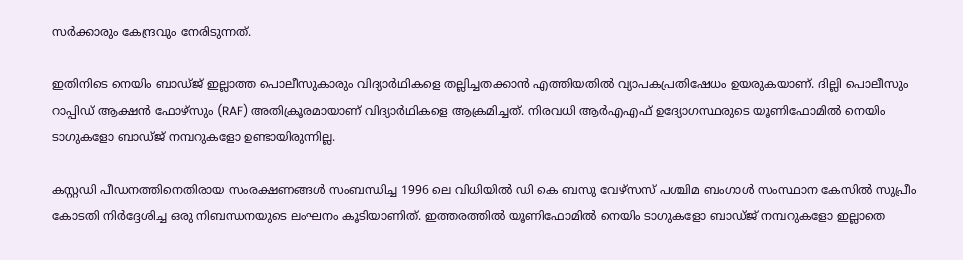സർക്കാരും കേന്ദ്രവും നേരിടുന്നത്.

ഇതിനിടെ നെയിം ബാഡ്ജ് ഇല്ലാത്ത പൊലീസുകാരും വിദ്യാർഥികളെ തല്ലിച്ചതക്കാൻ എത്തിയതിൽ വ്യാപകപ്രതിഷേധം ഉയരുകയാണ്. ദില്ലി പൊലീസും റാപ്പിഡ് ആക്ഷൻ ഫോഴ്‌സും (RAF) അതിക്രൂരമായാണ് വിദ്യാ‌ർഥികളെ ആക്രമിച്ചത്. നിരവധി ആർ‌എ‌എഫ് ഉദ്യോഗസ്ഥരുടെ യൂണിഫോമിൽ നെയിം ടാഗുകളോ ബാഡ്ജ് നമ്പറുകളോ ഉണ്ടായിരുന്നില്ല.

കസ്റ്റഡി പീഡനത്തിനെതിരായ സംരക്ഷണങ്ങൾ സംബന്ധിച്ച 1996 ലെ വിധിയിൽ ഡി കെ ബസു വേഴ്സസ് പശ്ചിമ ബംഗാൾ സംസ്ഥാന കേസിൽ സുപ്രീം കോടതി നിർദ്ദേശിച്ച ഒരു നിബന്ധനയുടെ ലംഘനം കൂടിയാണിത്. ഇത്തരത്തിൽ യൂണിഫോമിൽ നെയിം ടാഗുകളോ ബാഡ്ജ് നമ്പറുകളോ ഇല്ലാതെ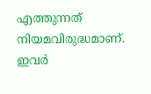എത്തുന്നത് നിയമവിരുദ്ധമാണ്. ഇവർ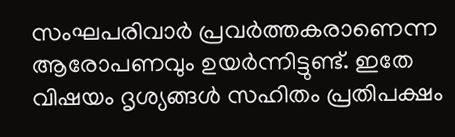സംഘപരിവാർ പ്രവർത്തകരാണെന്ന ആരോപണവും ഉയർന്നിട്ടുണ്ട്. ഇതേ വിഷയം ദൃശ്യങ്ങൾ സഹിതം പ്രതിപക്ഷം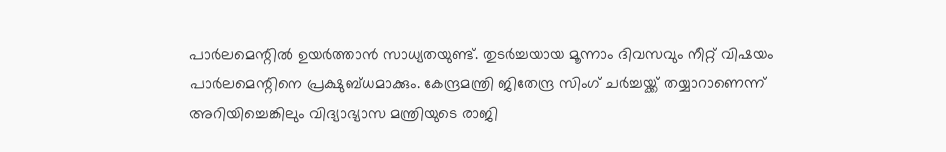പാർലമെന്റിൽ ഉയർത്താൻ സാധ്യതയുണ്ട്. തുടർച്ചയായ മൂന്നാം ദിവസവും നീറ്റ് വിഷയം പാർലമെന്റിനെ പ്രക്ഷുബ്ധമാക്കും. കേന്ദ്രമന്ത്രി ജിതേന്ദ്ര സിംഗ് ചർച്ചയ്ക്ക് തയ്യാറാണെന്ന് അറിയിച്ചെങ്കിലും വിദ്യാഭ്യാസ മന്ത്രിയുടെ രാജി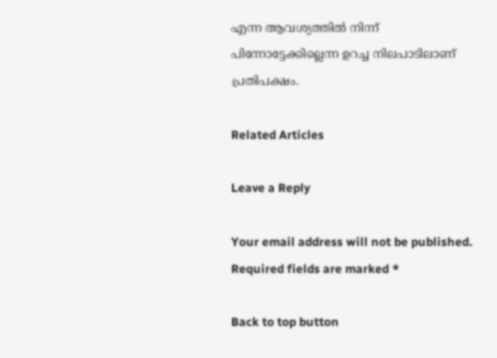എന്ന ആവശ്യത്തിൽ നിന്ന് പിന്നോട്ടേക്കില്ലെന്ന ഉറച്ച നിലപാടിലാണ് പ്രതിപക്ഷം.

Related Articles

Leave a Reply

Your email address will not be published. Required fields are marked *

Back to top button